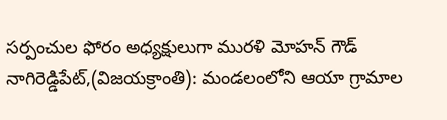సర్పంచుల ఫోరం అధ్యక్షులుగా మురళి మోహన్ గౌడ్
నాగిరెడ్డిపేట్,(విజయక్రాంతి): మండలంలోని ఆయా గ్రామాల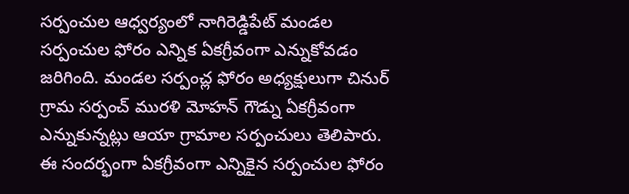సర్పంచుల ఆధ్వర్యంలో నాగిరెడ్డిపేట్ మండల సర్పంచుల ఫోరం ఎన్నిక ఏకగ్రీవంగా ఎన్నుకోవడం జరిగింది. మండల సర్పంచ్ల ఫోరం అధ్యక్షులుగా చినుర్ గ్రామ సర్పంచ్ మురళి మోహన్ గౌడ్ను ఏకగ్రీవంగా ఎన్నుకున్నట్లు ఆయా గ్రామాల సర్పంచులు తెలిపారు. ఈ సందర్భంగా ఏకగ్రీవంగా ఎన్నికైన సర్పంచుల ఫోరం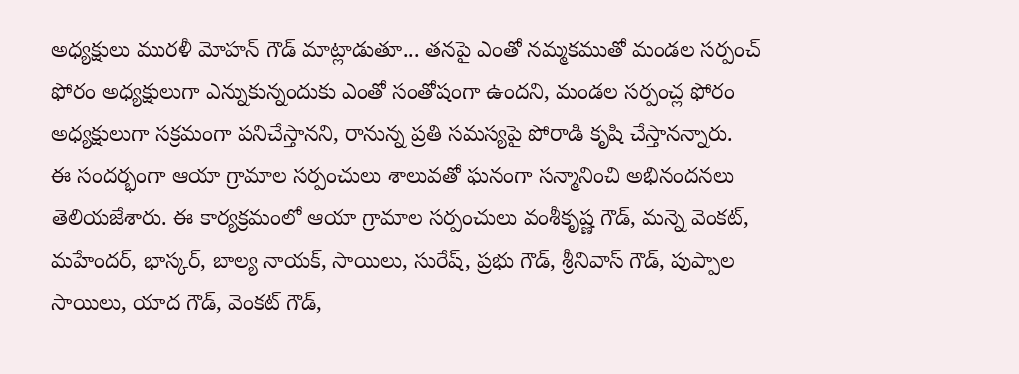అధ్యక్షులు మురళీ మోహన్ గౌడ్ మాట్లాడుతూ... తనపై ఎంతో నమ్మకముతో మండల సర్పంచ్ ఫోరం అధ్యక్షులుగా ఎన్నుకున్నందుకు ఎంతో సంతోషంగా ఉందని, మండల సర్పంచ్ల ఫోరం అధ్యక్షులుగా సక్రమంగా పనిచేస్తానని, రానున్న ప్రతి సమస్యపై పోరాడి కృషి చేస్తానన్నారు.
ఈ సందర్భంగా ఆయా గ్రామాల సర్పంచులు శాలువతో ఘనంగా సన్మానించి అభినందనలు తెలియజేశారు. ఈ కార్యక్రమంలో ఆయా గ్రామాల సర్పంచులు వంశీకృష్ణ గౌడ్, మన్నె వెంకట్, మహేందర్, భాస్కర్, బాల్య నాయక్, సాయిలు, సురేష్, ప్రభు గౌడ్, శ్రీనివాస్ గౌడ్, పుప్పాల సాయిలు, యాద గౌడ్, వెంకట్ గౌడ్,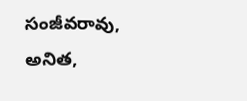సంజీవరావు, అనిత,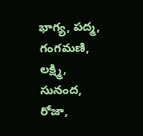భాగ్య, పద్మ, గంగమణి, లక్ష్మి, సునంద, రోజా,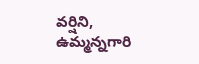వర్షిని, ఉమ్మన్నగారి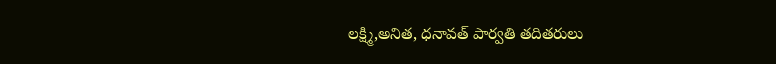లక్ష్మి,అనిత, ధనావత్ పార్వతి తదితరులు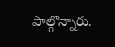పాల్గొన్నారు.